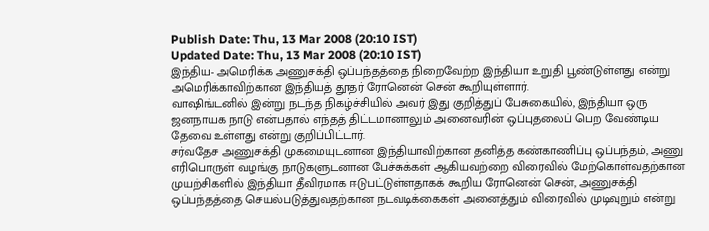Publish Date: Thu, 13 Mar 2008 (20:10 IST)
Updated Date: Thu, 13 Mar 2008 (20:10 IST)
இந்திய- அமெரிக்க அணுசக்தி ஒப்பந்தத்தை நிறைவேற்ற இந்தியா உறுதி பூண்டுள்ளது என்று அமெரிக்காவிற்கான இந்தியத் தூதர் ரோனென் சென் கூறியுள்ளார்.
வாஷிங்டனில் இன்று நடந்த நிகழ்ச்சியில் அவர் இது குறித்துப் பேசுகையில், இந்தியா ஒரு ஜனநாயக நாடு என்பதால் எந்தத் திட்டமானாலும் அனைவரின் ஒப்புதலைப் பெற வேண்டிய தேவை உள்ளது என்று குறிப்பிட்டார்.
சர்வதேச அணுசக்தி முகமையுடனான இந்தியாவிற்கான தனித்த கண்காணிப்பு ஒப்பந்தம், அணு எரிபொருள் வழங்கு நாடுகளுடனான பேச்சுக்கள் ஆகியவற்றை விரைவில் மேற்கொள்வதற்கான முயற்சிகளில் இந்தியா தீவிரமாக ஈடுபட்டுள்ளதாகக் கூறிய ரோனென் சென், அணுசக்தி ஒப்பந்தத்தை செயல்படுத்துவதற்கான நடவடிக்கைகள் அனைத்தும் விரைவில் முடிவுறும் என்று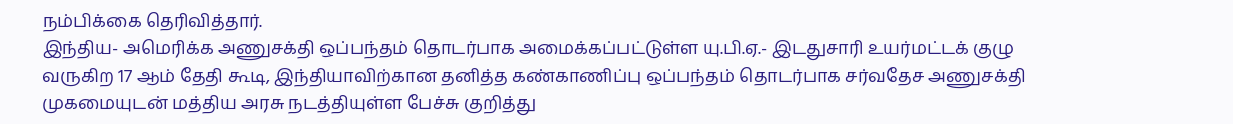நம்பிக்கை தெரிவித்தார்.
இந்திய- அமெரிக்க அணுசக்தி ஒப்பந்தம் தொடர்பாக அமைக்கப்பட்டுள்ள யு.பி.ஏ.- இடதுசாரி உயர்மட்டக் குழு வருகிற 17 ஆம் தேதி கூடி, இந்தியாவிற்கான தனித்த கண்காணிப்பு ஒப்பந்தம் தொடர்பாக சர்வதேச அணுசக்தி முகமையுடன் மத்திய அரசு நடத்தியுள்ள பேச்சு குறித்து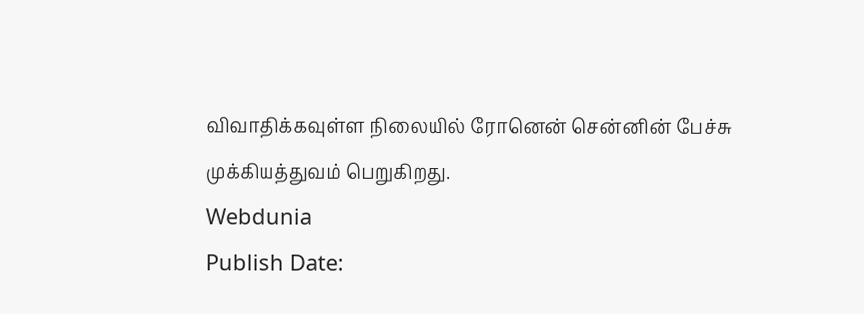விவாதிக்கவுள்ள நிலையில் ரோனென் சென்னின் பேச்சு முக்கியத்துவம் பெறுகிறது.
Webdunia
Publish Date: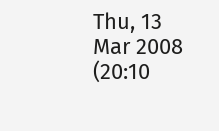Thu, 13 Mar 2008 (20:10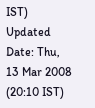IST)
Updated Date: Thu, 13 Mar 2008 (20:10 IST)